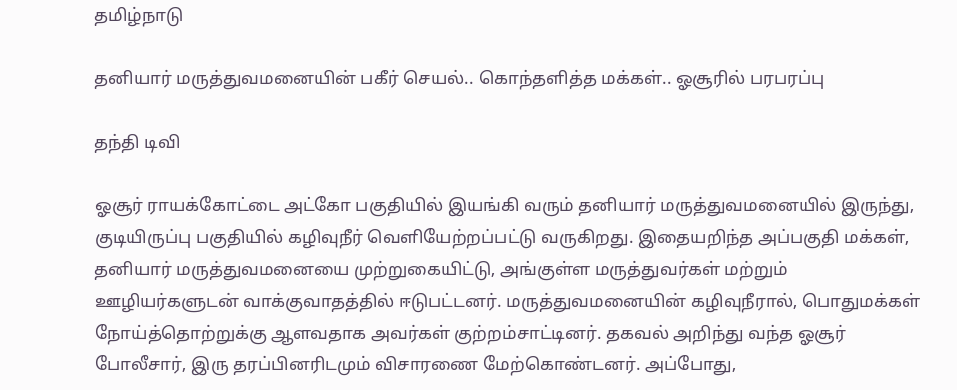தமிழ்நாடு

தனியார் மருத்துவமனையின் பகீர் செயல்.. கொந்தளித்த மக்கள்.. ஓசூரில் பரபரப்பு

தந்தி டிவி

ஓசூர் ராயக்கோட்டை அட்கோ பகுதியில் இயங்கி வரும் தனியார் மருத்துவமனையில் இருந்து, குடியிருப்பு பகுதியில் கழிவுநீர் வெளியேற்றப்பட்டு வருகிறது. இதையறிந்த அப்பகுதி மக்கள், தனியார் மருத்துவமனையை முற்றுகையிட்டு, அங்குள்ள மருத்துவர்கள் மற்றும் ஊழியர்களுடன் வாக்குவாதத்தில் ஈடுபட்டனர். மருத்துவமனையின் கழிவுநீரால், பொதுமக்கள் நோய்த்தொற்றுக்கு ஆளவதாக அவர்கள் குற்றம்சாட்டினர். தகவல் அறிந்து வந்த ஓசூர் போலீசார், இரு தரப்பினரிடமும் விசாரணை மேற்கொண்டனர். அப்போது,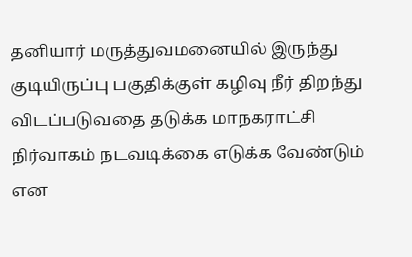தனியார் மருத்துவமனையில் இருந்து குடியிருப்பு பகுதிக்குள் கழிவு நீர் திறந்து விடப்படுவதை தடுக்க மாநகராட்சி நிர்வாகம் நடவடிக்கை எடுக்க வேண்டும் என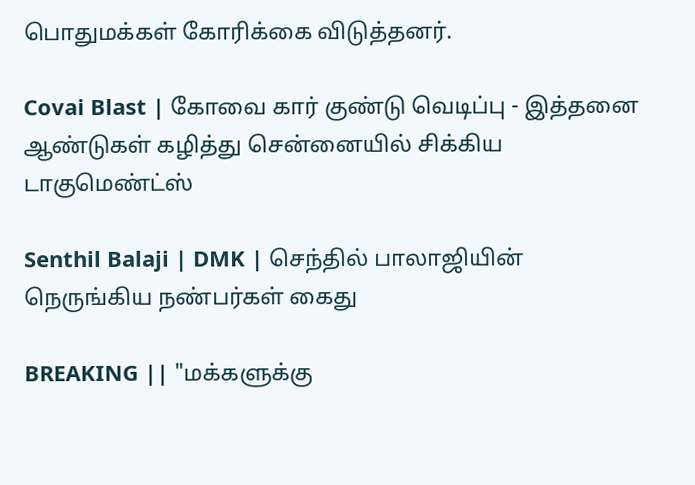பொதுமக்கள் கோரிக்கை விடுத்தனர்.

Covai Blast | கோவை கார் குண்டு வெடிப்பு - இத்தனை ஆண்டுகள் கழித்து சென்னையில் சிக்கிய டாகுமெண்ட்ஸ்

Senthil Balaji | DMK | செந்தில் பாலாஜியின் நெருங்கிய நண்பர்கள் கைது

BREAKING || "மக்களுக்கு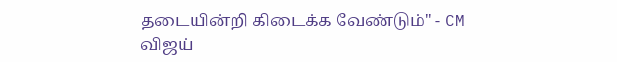தடையின்றி கிடைக்க வேண்டும்" - CM விஜய்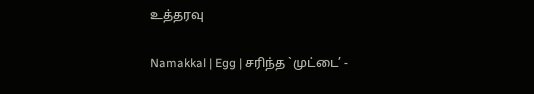உத்தரவு

Namakkal | Egg | சரிந்த `முட்டை’ -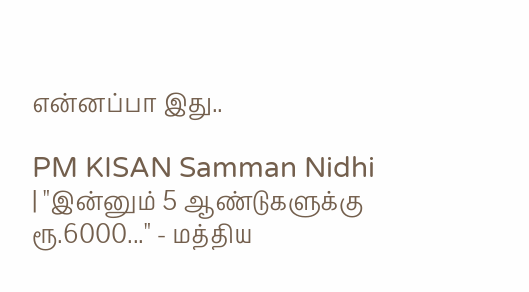என்னப்பா இது..

PM KISAN Samman Nidhi | "இன்னும் 5 ஆண்டுகளுக்கு ரூ.6000..." - மத்திய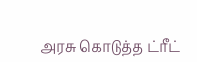அரசு கொடுத்த ட்ரீட்